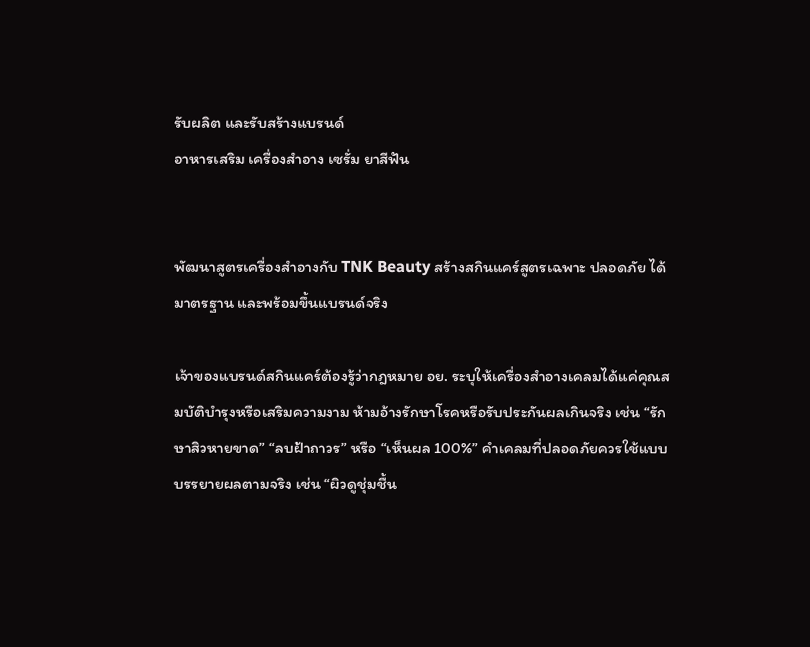รับผลิต และรับสร้างแบรนด์
อาหารเสริม เครื่องสำอาง เซรั่ม ยาสีฟัน


พัฒนาสูตรเครื่องสำอางกับ TNK Beauty สร้างสกินแคร์สูตรเฉพาะ ปลอดภัย ได้มาตรฐาน และพร้อมขึ้นแบรนด์จริง

เจ้าของแบรนด์สกินแคร์ต้องรู้ว่ากฎหมาย อย. ระบุให้เครื่องสำอางเคลมได้แค่คุณสมบัติบำรุงหรือเสริมความงาม ห้ามอ้างรักษาโรคหรือรับประกันผลเกินจริง เช่น “รักษาสิวหายขาด” “ลบฝ้าถาวร” หรือ “เห็นผล 100%” คำเคลมที่ปลอดภัยควรใช้แบบบรรยายผลตามจริง เช่น “ผิวดูชุ่มชื้น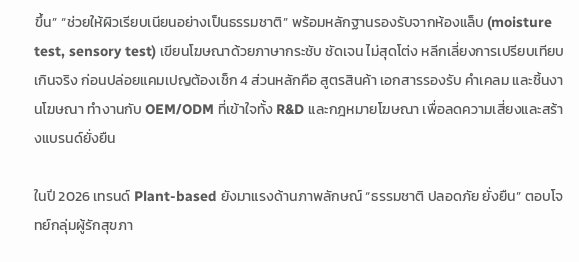ขึ้น” “ช่วยให้ผิวเรียบเนียนอย่างเป็นธรรมชาติ” พร้อมหลักฐานรองรับจากห้องแล็บ (moisture test, sensory test) เขียนโฆษณาด้วยภาษากระชับ ชัดเจน ไม่สุดโต่ง หลีกเลี่ยงการเปรียบเทียบเกินจริง ก่อนปล่อยแคมเปญต้องเช็ก 4 ส่วนหลักคือ สูตรสินค้า เอกสารรองรับ คำเคลม และชิ้นงานโฆษณา ทำงานกับ OEM/ODM ที่เข้าใจทั้ง R&D และกฎหมายโฆษณา เพื่อลดความเสี่ยงและสร้างแบรนด์ยั่งยืน

ในปี 2026 เทรนด์ Plant-based ยังมาแรงด้านภาพลักษณ์ “ธรรมชาติ ปลอดภัย ยั่งยืน” ตอบโจทย์กลุ่มผู้รักสุขภา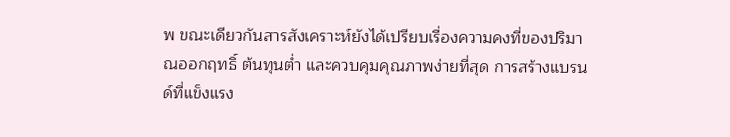พ ขณะเดียวกันสารสังเคราะห์ยังได้เปรียบเรื่องความคงที่ของปริมาณออกฤทธิ์ ต้นทุนต่ำ และควบคุมคุณภาพง่ายที่สุด การสร้างแบรนด์ที่แข็งแรง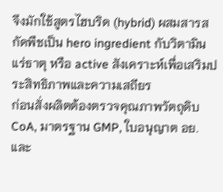จึงมักใช้สูตรไฮบริด (hybrid) ผสมสารสกัดพืชเป็น hero ingredient กับวิตามิน แร่ธาตุ หรือ active สังเคราะห์เพื่อเสริมประสิทธิภาพและความเสถียร
ก่อนสั่งผลิตต้องตรวจคุณภาพวัตถุดิบ CoA, มาตรฐาน GMP, ใบอนุญาต อย. และ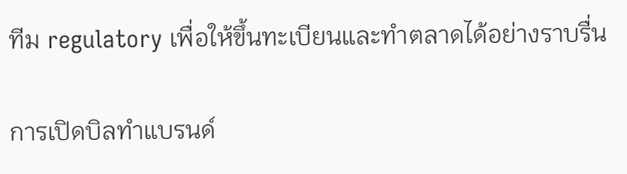ทีม regulatory เพื่อให้ขึ้นทะเบียนและทำตลาดได้อย่างราบรื่น

การเปิดบิลทำแบรนด์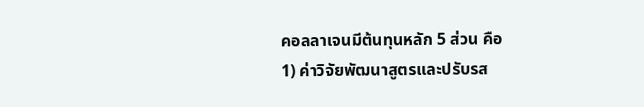คอลลาเจนมีต้นทุนหลัก 5 ส่วน คือ
1) ค่าวิจัยพัฒนาสูตรและปรับรส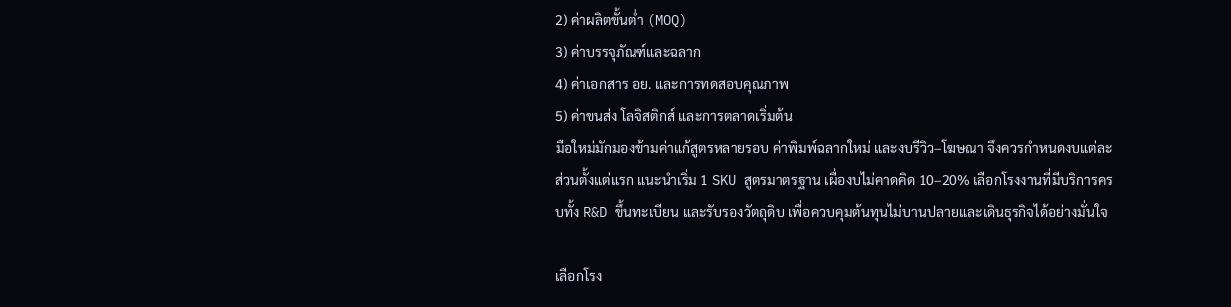2) ค่าผลิตขั้นต่ำ (MOQ)
3) ค่าบรรจุภัณฑ์และฉลาก
4) ค่าเอกสาร อย. และการทดสอบคุณภาพ
5) ค่าขนส่ง โลจิสติกส์ และการตลาดเริ่มต้น
มือใหม่มักมองข้ามค่าแก้สูตรหลายรอบ ค่าพิมพ์ฉลากใหม่ และงบรีวิว–โฆษณา จึงควรกำหนดงบแต่ละส่วนตั้งแต่แรก แนะนำเริ่ม 1 SKU สูตรมาตรฐาน เผื่องบไม่คาดคิด 10–20% เลือกโรงงานที่มีบริการครบทั้ง R&D ขึ้นทะเบียน และรับรองวัตถุดิบ เพื่อควบคุมต้นทุนไม่บานปลายและเดินธุรกิจได้อย่างมั่นใจ

เลือกโรง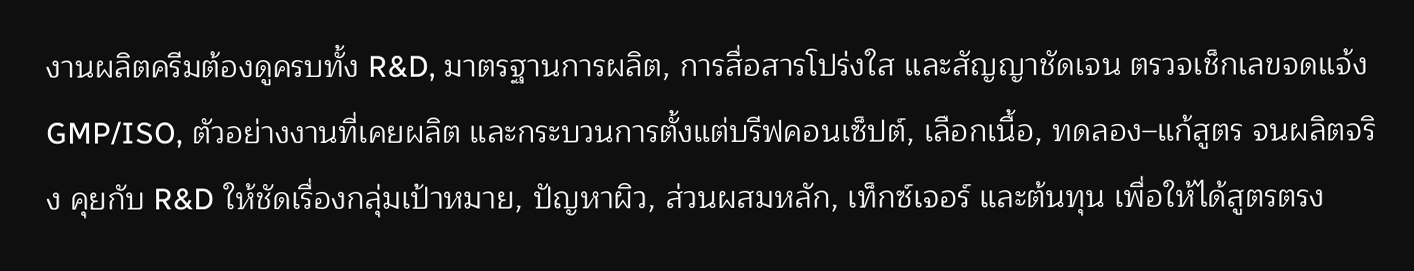งานผลิตครีมต้องดูครบทั้ง R&D, มาตรฐานการผลิต, การสื่อสารโปร่งใส และสัญญาชัดเจน ตรวจเช็กเลขจดแจ้ง GMP/ISO, ตัวอย่างงานที่เคยผลิต และกระบวนการตั้งแต่บรีฟคอนเซ็ปต์, เลือกเนื้อ, ทดลอง–แก้สูตร จนผลิตจริง คุยกับ R&D ให้ชัดเรื่องกลุ่มเป้าหมาย, ปัญหาผิว, ส่วนผสมหลัก, เท็กซ์เจอร์ และต้นทุน เพื่อให้ได้สูตรตรง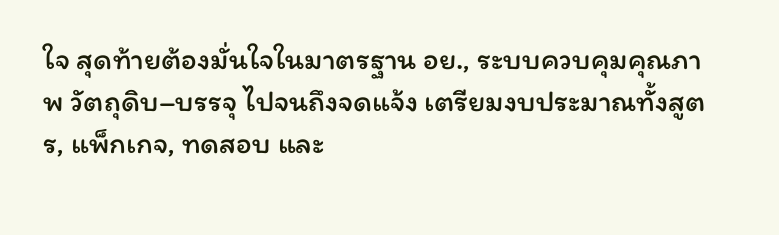ใจ สุดท้ายต้องมั่นใจในมาตรฐาน อย., ระบบควบคุมคุณภาพ วัตถุดิบ–บรรจุ ไปจนถึงจดแจ้ง เตรียมงบประมาณทั้งสูตร, แพ็กเกจ, ทดสอบ และ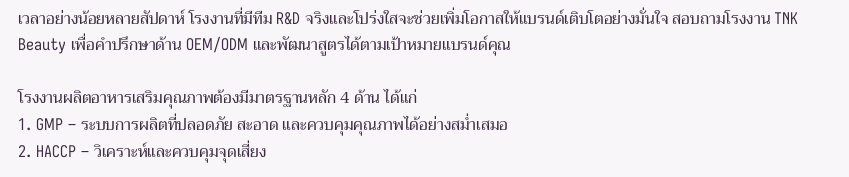เวลาอย่างน้อยหลายสัปดาห์ โรงงานที่มีทีม R&D จริงและโปร่งใสจะช่วยเพิ่มโอกาสให้แบรนด์เติบโตอย่างมั่นใจ สอบถามโรงงาน TNK Beauty เพื่อคำปรึกษาด้าน OEM/ODM และพัฒนาสูตรได้ตามเป้าหมายแบรนด์คุณ

โรงงานผลิตอาหารเสริมคุณภาพต้องมีมาตรฐานหลัก 4 ด้าน ได้แก่
1. GMP – ระบบการผลิตที่ปลอดภัย สะอาด และควบคุมคุณภาพได้อย่างสม่ำเสมอ
2. HACCP – วิเคราะห์และควบคุมจุดเสี่ยง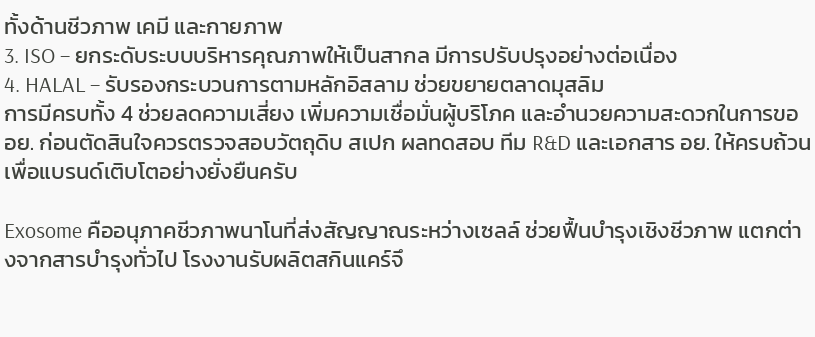ทั้งด้านชีวภาพ เคมี และกายภาพ
3. ISO – ยกระดับระบบบริหารคุณภาพให้เป็นสากล มีการปรับปรุงอย่างต่อเนื่อง
4. HALAL – รับรองกระบวนการตามหลักอิสลาม ช่วยขยายตลาดมุสลิม
การมีครบทั้ง 4 ช่วยลดความเสี่ยง เพิ่มความเชื่อมั่นผู้บริโภค และอำนวยความสะดวกในการขอ อย. ก่อนตัดสินใจควรตรวจสอบวัตถุดิบ สเปก ผลทดสอบ ทีม R&D และเอกสาร อย. ให้ครบถ้วน เพื่อแบรนด์เติบโตอย่างยั่งยืนครับ

Exosome คืออนุภาคชีวภาพนาโนที่ส่งสัญญาณระหว่างเซลล์ ช่วยฟื้นบำรุงเชิงชีวภาพ แตกต่างจากสารบำรุงทั่วไป โรงงานรับผลิตสกินแคร์จึ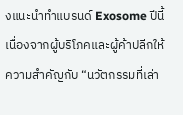งแนะนำทำแบรนด์ Exosome ปีนี้ เนื่องจากผู้บริโภคและผู้ค้าปลีกให้ความสำคัญกับ “นวัตกรรมที่เล่า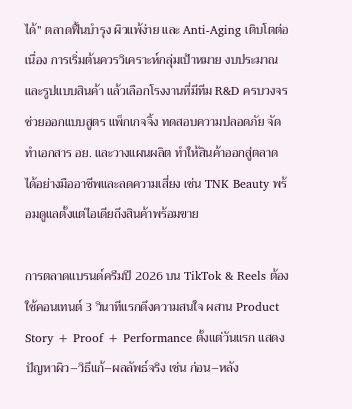ได้” ตลาดฟื้นบำรุง ผิวแพ้ง่าย และ Anti‐Aging เติบโตต่อเนื่อง การเริ่มต้นควรวิเคราะห์กลุ่มเป้าหมาย งบประมาณ และรูปแบบสินค้า แล้วเลือกโรงงานที่มีทีม R&D ครบวงจร ช่วยออกแบบสูตร แพ็กเกจจิ้ง ทดสอบความปลอดภัย จัดทำเอกสาร อย. และวางแผนผลิต ทำให้สินค้าออกสู่ตลาดได้อย่างมืออาชีพและลดความเสี่ยง เช่น TNK Beauty พร้อมดูแลตั้งแต่ไอเดียถึงสินค้าพร้อมขาย

การตลาดแบรนด์ครีมปี 2026 บน TikTok & Reels ต้องใช้คอนเทนต์ 3 วินาทีแรกดึงความสนใจ ผสาน Product Story + Proof + Performance ตั้งแต่วันแรก แสดงปัญหาผิว–วิธีแก้–ผลลัพธ์จริง เช่น ก่อน–หลัง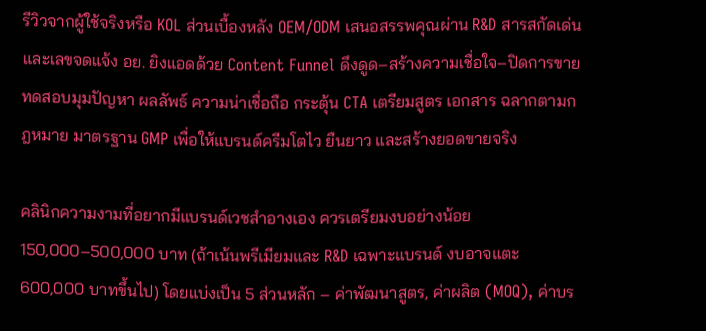รีวิวจากผู้ใช้จริงหรือ KOL ส่วนเบื้องหลัง OEM/ODM เสนอสรรพคุณผ่าน R&D สารสกัดเด่นและเลขจดแจ้ง อย. ยิงแอดด้วย Content Funnel ดึงดูด–สร้างความเชื่อใจ–ปิดการขาย ทดสอบมุมปัญหา ผลลัพธ์ ความน่าเชื่อถือ กระตุ้น CTA เตรียมสูตร เอกสาร ฉลากตามกฎหมาย มาตรฐาน GMP เพื่อให้แบรนด์ครีมโตไว ยืนยาว และสร้างยอดขายจริง

คลินิกความงามที่อยากมีแบรนด์เวชสำอางเอง ควรเตรียมงบอย่างน้อย 150,000–500,000 บาท (ถ้าเน้นพรีเมียมและ R&D เฉพาะแบรนด์ งบอาจแตะ 600,000 บาทขึ้นไป) โดยแบ่งเป็น 5 ส่วนหลัก – ค่าพัฒนาสูตร, ค่าผลิต (MOQ), ค่าบร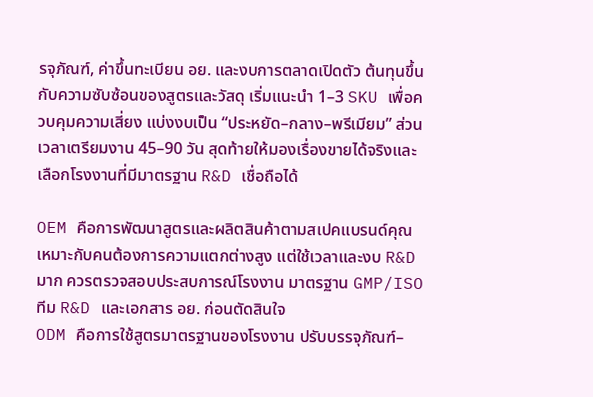รจุภัณฑ์, ค่าขึ้นทะเบียน อย. และงบการตลาดเปิดตัว ต้นทุนขึ้นกับความซับซ้อนของสูตรและวัสดุ เริ่มแนะนำ 1–3 SKU เพื่อควบคุมความเสี่ยง แบ่งงบเป็น “ประหยัด–กลาง–พรีเมียม” ส่วนเวลาเตรียมงาน 45–90 วัน สุดท้ายให้มองเรื่องขายได้จริงและเลือกโรงงานที่มีมาตรฐาน R&D เชื่อถือได้

OEM คือการพัฒนาสูตรและผลิตสินค้าตามสเปคแบรนด์คุณ เหมาะกับคนต้องการความแตกต่างสูง แต่ใช้เวลาและงบ R&D มาก ควรตรวจสอบประสบการณ์โรงงาน มาตรฐาน GMP/ISO ทีม R&D และเอกสาร อย. ก่อนตัดสินใจ
ODM คือการใช้สูตรมาตรฐานของโรงงาน ปรับบรรจุภัณฑ์–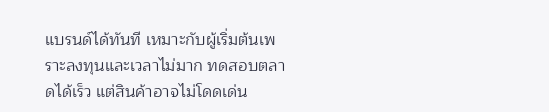แบรนด์ได้ทันที เหมาะกับผู้เริ่มต้นเพราะลงทุนและเวลาไม่มาก ทดสอบตลาดได้เร็ว แต่สินค้าอาจไม่โดดเด่น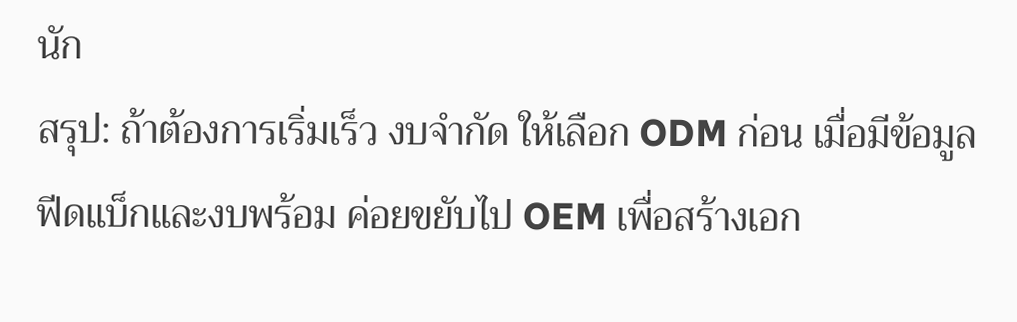นัก
สรุป: ถ้าต้องการเริ่มเร็ว งบจำกัด ให้เลือก ODM ก่อน เมื่อมีข้อมูลฟีดแบ็กและงบพร้อม ค่อยขยับไป OEM เพื่อสร้างเอก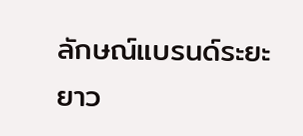ลักษณ์แบรนด์ระยะยาว